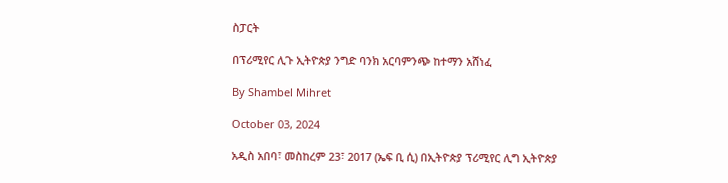ስፓርት

በፕሪሚየር ሊጉ ኢትዮጵያ ንግድ ባንክ አርባምንጭ ከተማን አሸነፈ

By Shambel Mihret

October 03, 2024

አዲስ አበባ፣ መስከረም 23፣ 2017 (ኤፍ ቢ ሲ) በኢትዮጵያ ፕሪሚየር ሊግ ኢትዮጵያ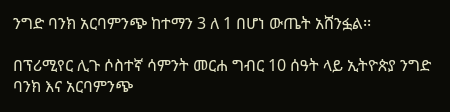ንግድ ባንክ አርባምንጭ ከተማን 3 ለ 1 በሆነ ውጤት አሸንፏል፡፡

በፕሪሚየር ሊጉ ሶስተኛ ሳምንት መርሐ ግብር 10 ሰዓት ላይ ኢትዮጵያ ንግድ ባንክ እና አርባምንጭ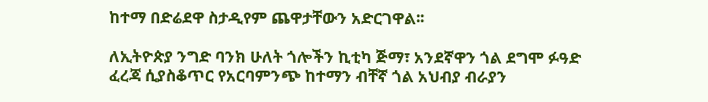ከተማ በድሬደዋ ስታዲየም ጨዋታቸውን አድርገዋል፡፡

ለኢትዮጵያ ንግድ ባንክ ሁለት ጎሎችን ኪቲካ ጅማ፣ አንደኛዋን ጎል ደግሞ ፉዓድ ፈረጃ ሲያስቆጥር የአርባምንጭ ከተማን ብቸኛ ጎል አህብያ ብራያን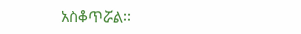አስቆጥሯል፡፡